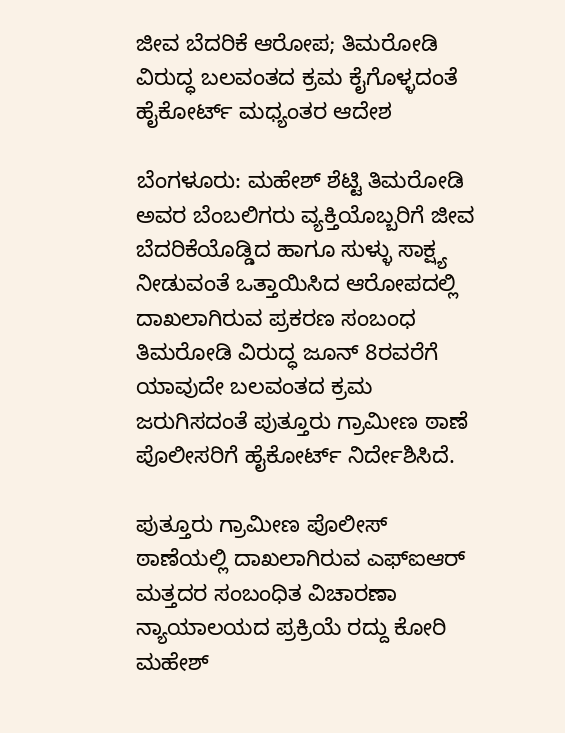ಜೀವ ಬೆದರಿಕೆ ಆರೋಪ; ತಿಮರೋಡಿ ವಿರುದ್ಧ ಬಲವಂತದ ಕ್ರಮ ಕೈಗೊಳ್ಳದಂತೆ ಹೈಕೋರ್ಟ್ ಮಧ್ಯಂತರ ಆದೇಶ

ಬೆಂಗಳೂರು: ಮಹೇಶ್ ಶೆಟ್ಟಿ ತಿಮರೋಡಿ ಅವರ ಬೆಂಬಲಿಗರು ವ್ಯಕ್ತಿಯೊಬ್ಬರಿಗೆ ಜೀವ ಬೆದರಿಕೆಯೊಡ್ಡಿದ ಹಾಗೂ ಸುಳ್ಳು ಸಾಕ್ಷ್ಯ ನೀಡುವಂತೆ ಒತ್ತಾಯಿಸಿದ ಆರೋಪದಲ್ಲಿ ದಾಖಲಾಗಿರುವ ಪ್ರಕರಣ ಸಂಬಂಧ ತಿಮರೋಡಿ ವಿರುದ್ಧ ಜೂನ್ 8ರವರೆಗೆ ಯಾವುದೇ ಬಲವಂತದ ಕ್ರಮ ಜರುಗಿಸದಂತೆ ಪುತ್ತೂರು ಗ್ರಾಮೀಣ ಠಾಣೆ ಪೊಲೀಸರಿಗೆ ಹೈಕೋರ್ಟ್ ನಿರ್ದೇಶಿಸಿದೆ.

ಪುತ್ತೂರು ಗ್ರಾಮೀಣ ಪೊಲೀಸ್ ಠಾಣೆಯಲ್ಲಿ ದಾಖಲಾಗಿರುವ ಎಫ್ಐಆರ್ ಮತ್ತದರ ಸಂಬಂಧಿತ ವಿಚಾರಣಾ ನ್ಯಾಯಾಲಯದ ಪ್ರಕ್ರಿಯೆ ರದ್ದು ಕೋರಿ ಮಹೇಶ್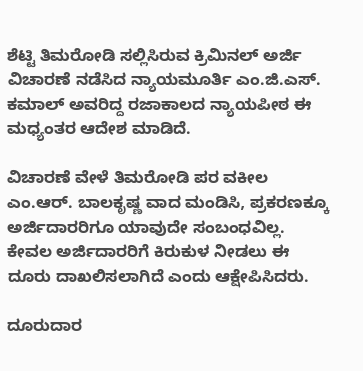ಶೆಟ್ಟಿ ತಿಮರೋಡಿ ಸಲ್ಲಿಸಿರುವ ಕ್ರಿಮಿನಲ್ ಅರ್ಜಿ ವಿಚಾರಣೆ ನಡೆಸಿದ ನ್ಯಾಯಮೂರ್ತಿ ಎಂ.ಜಿ.ಎಸ್. ಕಮಾಲ್ ಅವರಿದ್ದ ರಜಾಕಾಲದ ನ್ಯಾಯಪೀಠ ಈ ಮಧ್ಯಂತರ ಆದೇಶ ಮಾಡಿದೆ.

ವಿಚಾರಣೆ ವೇಳೆ ತಿಮರೋಡಿ ಪರ ವಕೀಲ ಎಂ.ಆರ್. ಬಾಲಕೃಷ್ಣ ವಾದ ಮಂಡಿಸಿ, ಪ್ರಕರಣಕ್ಕೂ ಅರ್ಜಿದಾರರಿಗೂ ಯಾವುದೇ ಸಂಬಂಧವಿಲ್ಲ. ಕೇವಲ ಅರ್ಜಿದಾರರಿಗೆ ಕಿರುಕುಳ ನೀಡಲು ಈ ದೂರು ದಾಖಲಿಸಲಾಗಿದೆ ಎಂದು ಆಕ್ಷೇಪಿಸಿದರು.

ದೂರುದಾರ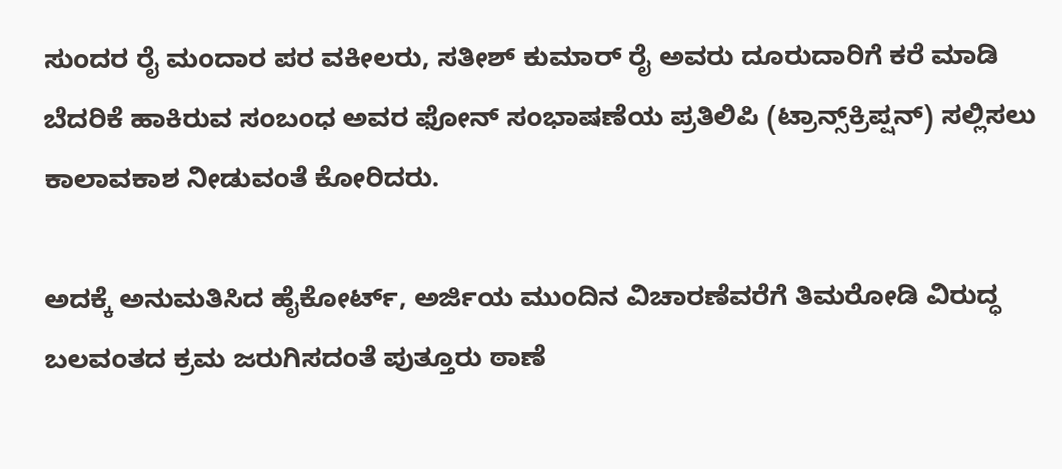ಸುಂದರ ರೈ ಮಂದಾರ ಪರ ವಕೀಲರು, ಸತೀಶ್ ಕುಮಾರ್ ರೈ ಅವರು ದೂರುದಾರಿಗೆ ಕರೆ ಮಾಡಿ ಬೆದರಿಕೆ ಹಾಕಿರುವ ಸಂಬಂಧ ಅವರ ಫೋನ್ ಸಂಭಾಷಣೆಯ ಪ್ರತಿಲಿಪಿ (ಟ್ರಾನ್ಸ್‌ಕ್ರಿಪ್ಷನ್) ಸಲ್ಲಿಸಲು ಕಾಲಾವಕಾಶ ನೀಡುವಂತೆ ಕೋರಿದರು.

ಅದಕ್ಕೆ ಅನುಮತಿಸಿದ ಹೈಕೋರ್ಟ್, ಅರ್ಜಿಯ ಮುಂದಿನ ವಿಚಾರಣೆವರೆಗೆ ತಿಮರೋಡಿ ವಿರುದ್ಧ ಬಲವಂತದ ಕ್ರಮ ಜರುಗಿಸದಂತೆ ಪುತ್ತೂರು ಠಾಣೆ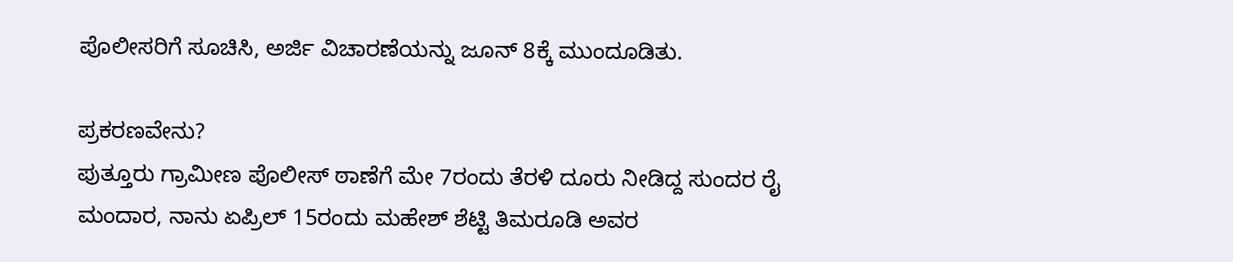ಪೊಲೀಸರಿಗೆ ಸೂಚಿಸಿ, ಅರ್ಜಿ ವಿಚಾರಣೆಯನ್ನು ಜೂನ್ 8ಕ್ಕೆ ಮುಂದೂಡಿತು.

ಪ್ರಕರಣವೇನು?
ಪುತ್ತೂರು ಗ್ರಾಮೀಣ ಪೊಲೀಸ್ ಠಾಣೆಗೆ ಮೇ 7ರಂದು ತೆರಳಿ ದೂರು ನೀಡಿದ್ದ ಸುಂದರ ರೈ ಮಂದಾರ, ನಾನು ಏಪ್ರಿಲ್ 15ರಂದು ಮಹೇಶ್ ಶೆಟ್ಟಿ ತಿಮರೂಡಿ ಅವರ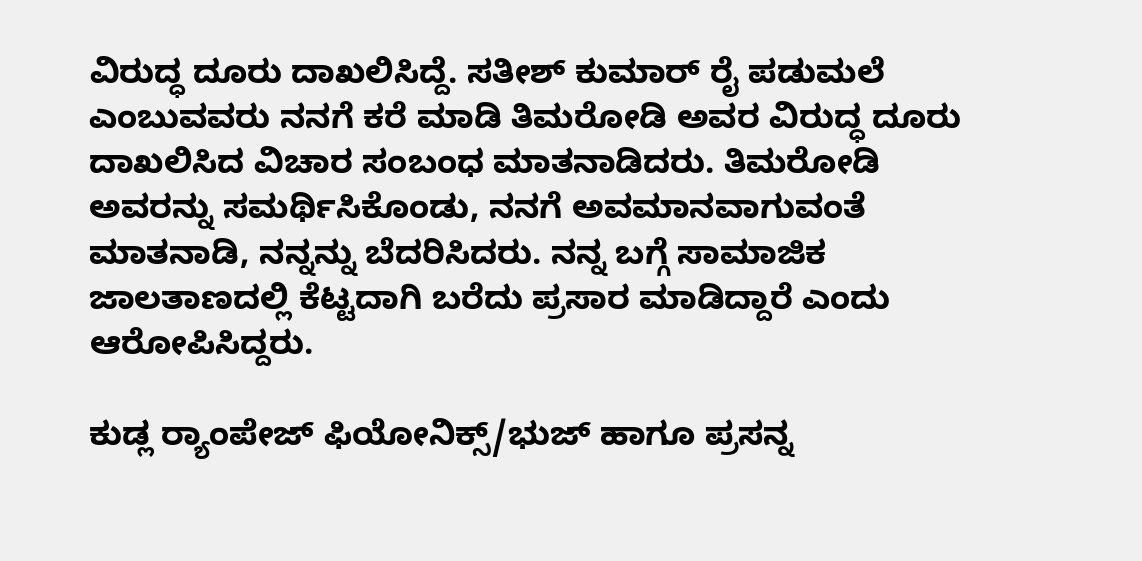ವಿರುದ್ಧ ದೂರು ದಾಖಲಿಸಿದ್ದೆ. ಸತೀಶ್ ಕುಮಾರ್ ರೈ ಪಡುಮಲೆ ಎಂಬುವವರು ನನಗೆ ಕರೆ ಮಾಡಿ ತಿಮರೋಡಿ ಅವರ ವಿರುದ್ಧ ದೂರು ದಾಖಲಿಸಿದ ವಿಚಾರ ಸಂಬಂಧ ಮಾತನಾಡಿದರು. ತಿಮರೋಡಿ ಅವರನ್ನು ಸಮರ್ಥಿಸಿಕೊಂಡು, ನನಗೆ ಅವಮಾನವಾಗುವಂತೆ ಮಾತನಾಡಿ, ನನ್ನನ್ನು ಬೆದರಿಸಿದರು. ನನ್ನ ಬಗ್ಗೆ ಸಾಮಾಜಿಕ ಜಾಲತಾಣದಲ್ಲಿ ಕೆಟ್ಟದಾಗಿ ಬರೆದು ಪ್ರಸಾರ ಮಾಡಿದ್ದಾರೆ ಎಂದು ಆರೋಪಿಸಿದ್ದರು.

ಕುಡ್ಲ ರ‌್ಯಾಂಪೇಜ್ ಫಿಯೋನಿಕ್ಸ್/ಭುಜ್ ಹಾಗೂ ಪ್ರಸನ್ನ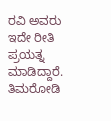ರವಿ ಅವರು ಇದೇ ರೀತಿ ಪ್ರಯತ್ನ ಮಾಡಿದ್ದಾರೆ. ತಿಮರೋಡಿ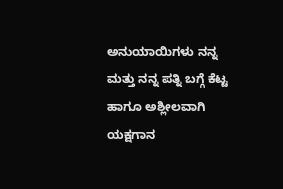ಅನುಯಾಯಿಗಳು ನನ್ನ ಮತ್ತು ನನ್ನ ಪತ್ನಿ ಬಗ್ಗೆ ಕೆಟ್ಟ ಹಾಗೂ ಅಶ್ಲೀಲವಾಗಿ ಯಕ್ಷಗಾನ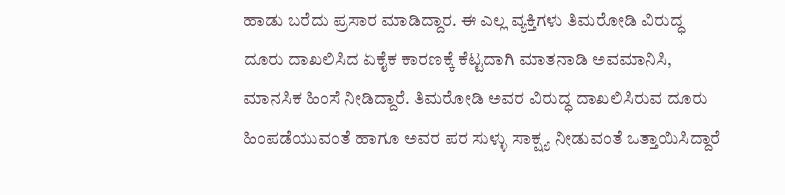ಹಾಡು ಬರೆದು ಪ್ರಸಾರ ಮಾಡಿದ್ದಾರ. ಈ ಎಲ್ಲ ವ್ಯಕ್ತಿಗಳು ತಿಮರೋಡಿ ವಿರುದ್ಧ ದೂರು ದಾಖಲಿಸಿದ ಏಕೈಕ ಕಾರಣಕ್ಕೆ ಕೆಟ್ಟದಾಗಿ ಮಾತನಾಡಿ ಅವಮಾನಿಸಿ, ಮಾನಸಿಕ ಹಿಂಸೆ ನೀಡಿದ್ದಾರೆ. ತಿಮರೋಡಿ ಅವರ ವಿರುದ್ಧ ದಾಖಲಿಸಿರುವ ದೂರು ಹಿಂಪಡೆಯುವಂತೆ ಹಾಗೂ ಅವರ ಪರ ಸುಳ್ಳು ಸಾಕ್ಷ್ಯ ನೀಡುವಂತೆ ಒತ್ತಾಯಿಸಿದ್ದಾರೆ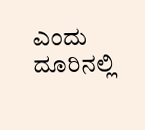ಎಂದು ದೂರಿನಲ್ಲಿ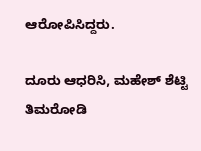ಆರೋಪಿಸಿದ್ದರು.

ದೂರು ಆಧರಿಸಿ, ಮಹೇಶ್ ಶೆಟ್ಟಿ ತಿಮರೋಡಿ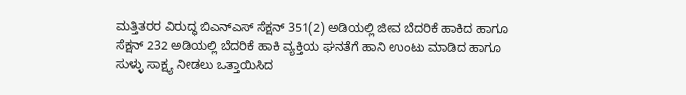ಮತ್ತಿತರರ ವಿರುದ್ಧ ಬಿಎನ್ಎಸ್ ಸೆಕ್ಷನ್ 351(2) ಅಡಿಯಲ್ಲಿ ಜೀವ ಬೆದರಿಕೆ ಹಾಕಿದ ಹಾಗೂ ಸೆಕ್ಷನ್ 232 ಅಡಿಯಲ್ಲಿ ಬೆದರಿಕೆ ಹಾಕಿ ವ್ಯಕ್ತಿಯ ಘನತೆಗೆ ಹಾನಿ ಉಂಟು ಮಾಡಿದ ಹಾಗೂ ಸುಳ್ಳು ಸಾಕ್ಷ್ಯ ನೀಡಲು ಒತ್ತಾಯಿಸಿದ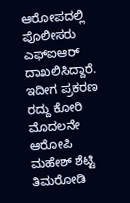ಆರೋಪದಲ್ಲಿ ಪೊಲೀಸರು ಎಫ್ಐಆರ್ ದಾಖಲಿಸಿದ್ದಾರೆ. ಇದೀಗ ಪ್ರಕರಣ ರದ್ದು ಕೋರಿ ಮೊದಲನೇ ಆರೋಪಿ ಮಹೇಶ್ ಶೆಟ್ಟಿ ತಿಮರೋಡಿ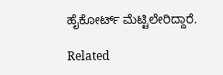ಹೈಕೋರ್ಟ್ ಮೆಟ್ಟಿಲೇರಿದ್ದಾರೆ.

Related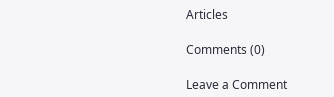Articles

Comments (0)

Leave a Comment